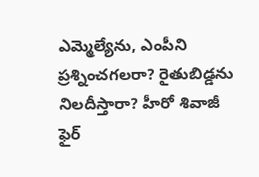ఎమ్మెల్యేను, ఎంపీని ప్రశ్నించగలరా? రైతుబిడ్డను నిలదీస్తారా? హీరో శివాజీ ఫైర్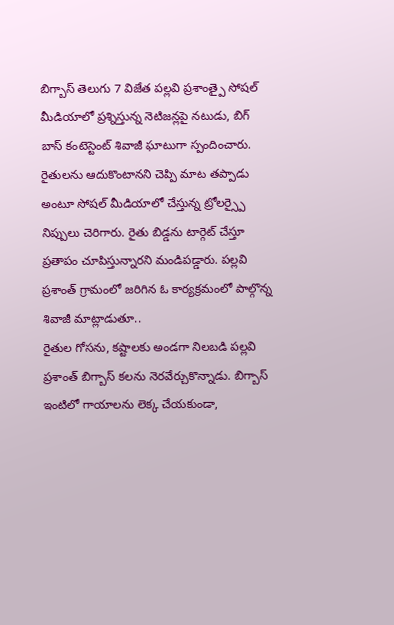బిగ్బాస్ తెలుగు 7 విజేత పల్లవి ప్రశాంత్పై సోషల్ మీడియాలో ప్రశ్నిస్తున్న నెటిజన్లపై నటుడు, బిగ్ బాస్ కంటెస్టెంట్ శివాజీ ఘాటుగా స్పందించారు. రైతులను ఆదుకొంటానని చెప్పి మాట తప్పాడు అంటూ సోషల్ మీడియాలో చేస్తున్న ట్రోలర్స్పై నిప్పులు చెరిగారు. రైతు బిడ్డను టార్గెట్ చేస్తూ ప్రతాపం చూపిస్తున్నారని మండిపడ్డారు. పల్లవి ప్రశాంత్ గ్రామంలో జరిగిన ఓ కార్యక్రమంలో పాల్గొన్న శివాజీ మాట్లాడుతూ..
రైతుల గోసను, కష్టాలకు అండగా నిలబడి పల్లవి ప్రశాంత్ బిగ్బాస్ కలను నెరవేర్చుకొన్నాడు. బిగ్బాస్ ఇంటిలో గాయాలను లెక్క చేయకుండా,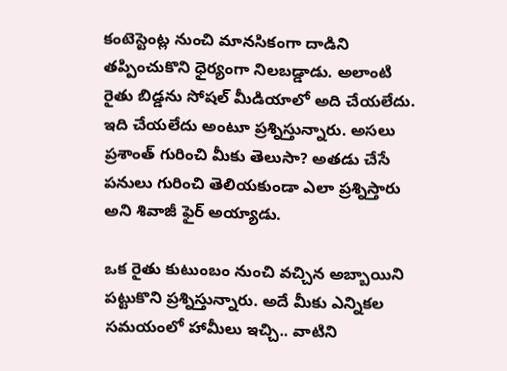కంటెస్టెంట్ల నుంచి మానసికంగా దాడిని తప్పించుకొని ధైర్యంగా నిలబడ్డాడు. అలాంటి రైతు బిడ్డను సోషల్ మీడియాలో అది చేయలేదు. ఇది చేయలేదు అంటూ ప్రశ్నిస్తున్నారు. అసలు ప్రశాంత్ గురించి మీకు తెలుసా? అతడు చేసే పనులు గురించి తెలియకుండా ఎలా ప్రశ్నిస్తారు అని శివాజీ ఫైర్ అయ్యాడు.

ఒక రైతు కుటుంబం నుంచి వచ్చిన అబ్బాయిని పట్టుకొని ప్రశ్నిస్తున్నారు. అదే మీకు ఎన్నికల సమయంలో హామీలు ఇచ్చి.. వాటిని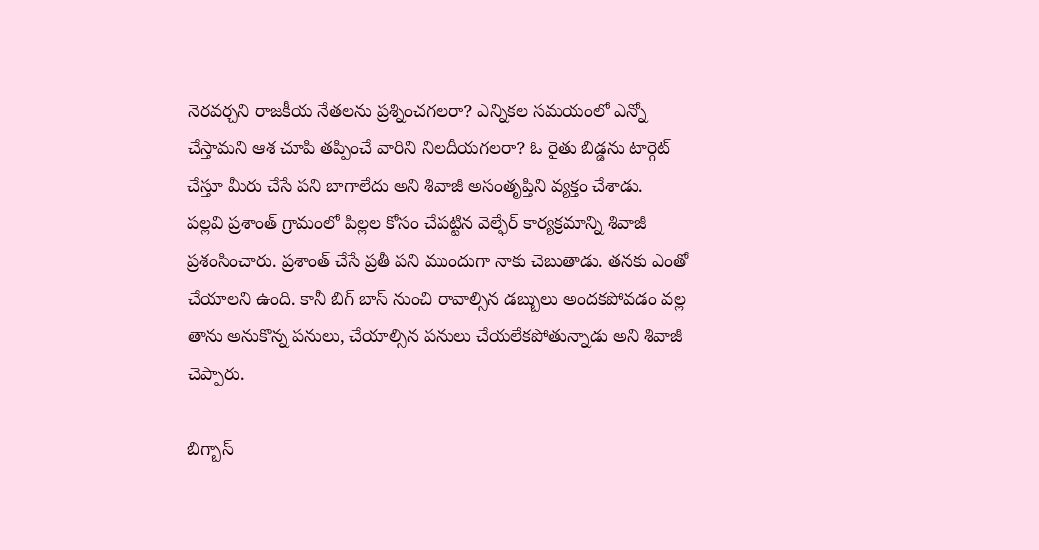నెరవర్చని రాజకీయ నేతలను ప్రశ్నించగలరా? ఎన్నికల సమయంలో ఎన్నో చేస్తామని ఆశ చూపి తప్పించే వారిని నిలదీయగలరా? ఓ రైతు బిడ్డను టార్గెట్ చేస్తూ మీరు చేసే పని బాగాలేదు అని శివాజీ అసంతృప్తిని వ్యక్తం చేశాడు.
పల్లవి ప్రశాంత్ గ్రామంలో పిల్లల కోసం చేపట్టిన వెల్ఫేర్ కార్యక్రమాన్ని శివాజీ ప్రశంసించారు. ప్రశాంత్ చేసే ప్రతీ పని ముందుగా నాకు చెబుతాడు. తనకు ఎంతో చేయాలని ఉంది. కానీ బిగ్ బాస్ నుంచి రావాల్సిన డబ్బులు అందకపోవడం వల్ల తాను అనుకొన్న పనులు, చేయాల్సిన పనులు చేయలేకపోతున్నాడు అని శివాజీ చెప్పారు.

బిగ్బాస్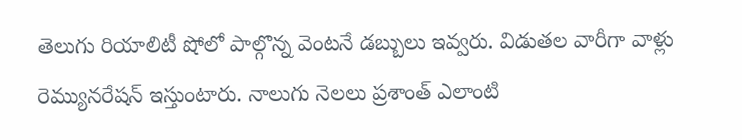తెలుగు రియాలిటీ షోలో పాల్గొన్న వెంటనే డబ్బులు ఇవ్వరు. విడుతల వారీగా వాళ్లు రెమ్యునరేషన్ ఇస్తుంటారు. నాలుగు నెలలు ప్రశాంత్ ఎలాంటి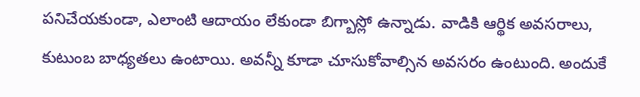పనిచేయకుండా, ఎలాంటి ఆదాయం లేకుండా బిగ్బాస్లో ఉన్నాడు. వాడికి ఆర్థిక అవసరాలు, కుటుంబ బాధ్యతలు ఉంటాయి. అవన్నీ కూడా చూసుకోవాల్సిన అవసరం ఉంటుంది. అందుకే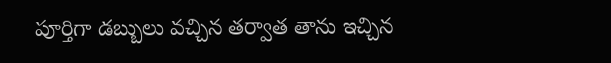పూర్తిగా డబ్బులు వచ్చిన తర్వాత తాను ఇచ్చిన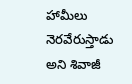హామీలు నెరవేరుస్తాడు అని శివాజీ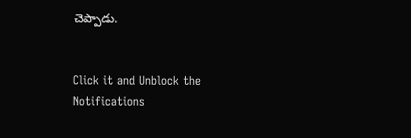చెప్పాడు.


Click it and Unblock the Notifications